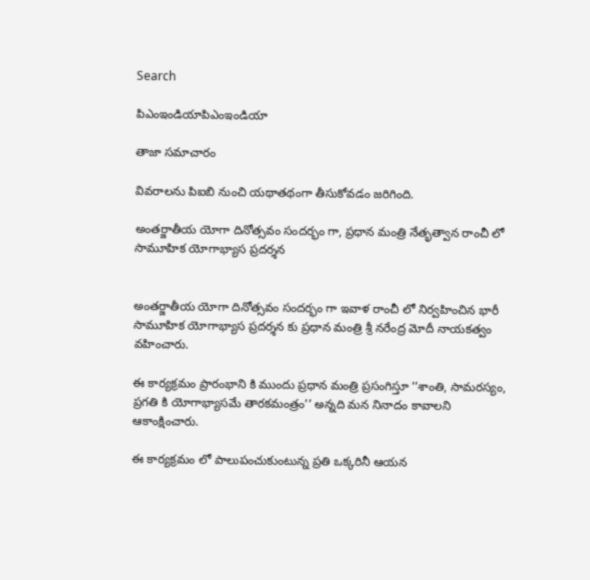Search

పిఎంఇండియాపిఎంఇండియా

తాజా స‌మాచారం

వివరాలను పిఐబి నుంచి యథాతథంగా తీసుకోవడం జరిగింది.

అంతర్జాతీయ యోగా దినోత్సవం సందర్భం గా, ప్రధాన మంత్రి నేతృత్వాన రాంచీ లో సామూహిక యోగాభ్యాస ప్రదర్శన


అంతర్జాతీయ యోగా దినోత్సవం సందర్భం గా ఇవాళ రాంచీ లో నిర్వహించిన భారీ సామూహిక యోగాభ్యాస ప్రదర్శన కు ప్రధాన మంత్రి శ్రీ నరేంద్ర మోదీ నాయకత్వం వహించారు.

ఈ కార్యక్రమం ప్రారంభాని కి ముందు ప్రధాన మంత్రి ప్రసంగిస్తూ ‘‘శాంతి, సామరస్యం, ప్రగతి కి యోగాభ్యాసమే తారకమంత్రం’’ అన్నది మన నినాదం కావాలని ఆకాంక్షించారు.

ఈ కార్యక్రమం లో పాలుపంచుకుంటున్న ప్రతి ఒక్కరినీ ఆయన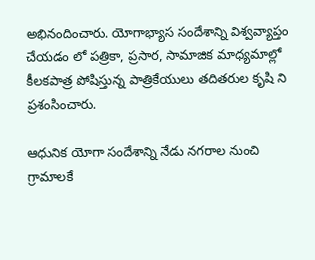అభినందించారు. యోగాభ్యాస సందేశాన్ని విశ్వవ్యాప్తం చేయడం లో పత్రికా, ప్రసార, సామాజిక మాధ్యమాల్లో కీలకపాత్ర పోషిస్తున్న పాత్రికేయులు తదితరుల కృషి ని ప్రశంసించారు.

ఆధునిక యోగా సందేశాన్ని నేడు నగరాల నుంచి గ్రామాలకే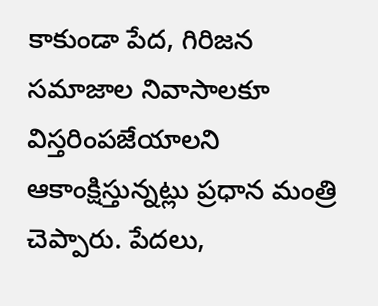కాకుండా పేద, గిరిజన సమాజాల నివాసాలకూ విస్తరింపజేయాలని ఆకాంక్షిస్తున్నట్లు ప్రధాన మంత్రి చెప్పారు. పేదలు,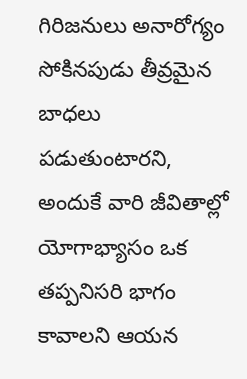గిరిజనులు అనారోగ్యం సోకినపుడు తీవ్రమైన బాధలు పడుతుంటారని, అందుకే వారి జీవితాల్లో యోగాభ్యాసం ఒక తప్పనిసరి భాగం కావాలని ఆయన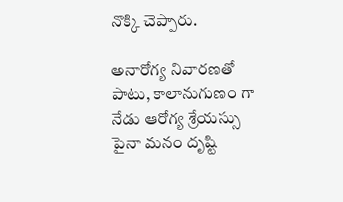నొక్కి చెప్పారు.

అనారోగ్య నివారణతో పాటు, కాలానుగుణం గా నేడు ఆరోగ్య శ్రేయస్సు పైనా మనం దృష్టి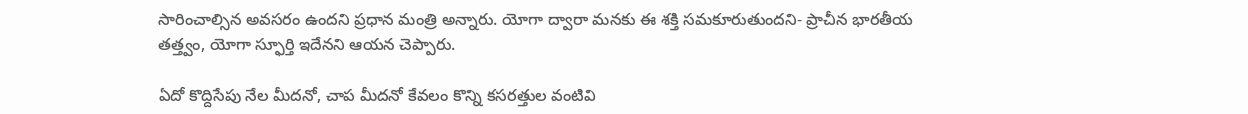సారించాల్సిన అవసరం ఉందని ప్రధాన మంత్రి అన్నారు. యోగా ద్వారా మనకు ఈ శక్తి సమకూరుతుందని- ప్రాచీన భారతీయ తత్త్వం, యోగా స్ఫూర్తి ఇదేనని ఆయన చెప్పారు.

ఏదో కొద్దిసేపు నేల మీదనో, చాప మీదనో కేవలం కొన్ని కసరత్తుల వంటివి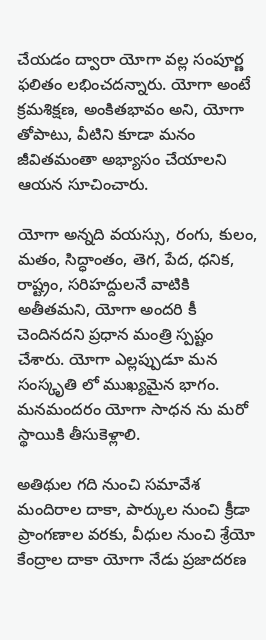చేయడం ద్వారా యోగా వల్ల సంపూర్ణ ఫలితం లభించదన్నారు. యోగా అంటే క్రమశిక్షణ, అంకితభావం అని, యోగా తోపాటు, వీటిని కూడా మనం జీవితమంతా అభ్యాసం చేయాలని ఆయన సూచించారు.

యోగా అన్నది వయస్సు, రంగు, కులం, మతం, సిద్ధాంతం, తెగ, పేద, ధనిక, రాష్ట్రం, సరిహద్దులనే వాటికి అతీతమని, యోగా అందరి కీ చెందినదని ప్రధాన మంత్రి స్పష్టం చేశారు. యోగా ఎల్లప్పుడూ మన సంస్కృతి లో ముఖ్యమైన భాగం. మనమందరం యోగా సాధన ను మరో స్థాయికి తీసుకెళ్లాలి.

అతిథుల గది నుంచి సమావేశ మందిరాల దాకా, పార్కుల నుంచి క్రీడా ప్రాంగణాల వరకు, వీధుల నుంచి శ్రేయో కేంద్రాల దాకా యోగా నేడు ప్రజాదరణ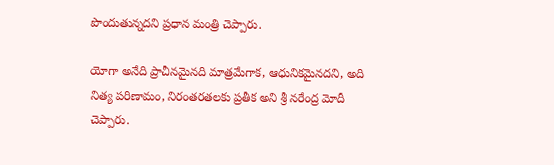పొందుతున్నదని ప్రధాన మంత్రి చెప్పారు.

యోగా అనేది ప్రాచీనమైనది మాత్రమేగాక, ఆధునికమైనదని, అది నిత్య పరిణామం, నిరంతరతలకు ప్రతీక అని శ్రీ నరేంద్ర మోదీ చెప్పారు.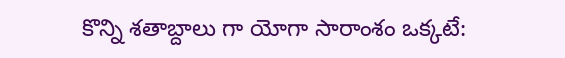కొన్ని శతాబ్దాలు గా యోగా సారాంశం ఒక్కటే: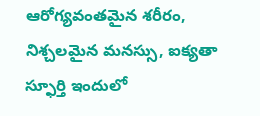ఆరోగ్యవంతమైన శరీరం, నిశ్చలమైన మనస్సు, ఐక్యతా స్ఫూర్తి ఇందులో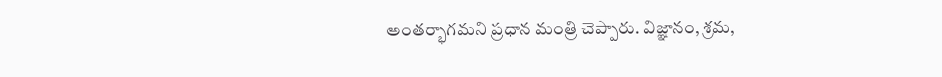అంతర్భాగమని ప్రధాన మంత్రి చెప్పారు. విజ్ఞానం, శ్రమ,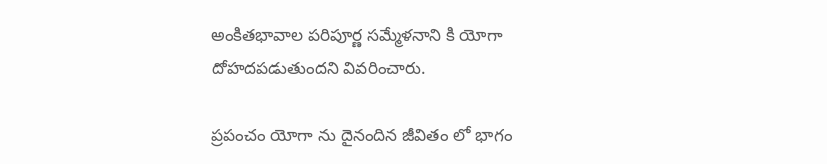అంకితభావాల పరిపూర్ణ సమ్మేళనాని కి యోగా దోహదపడుతుందని వివరించారు.

ప్రపంచం యోగా ను దైనందిన జీవితం లో భాగం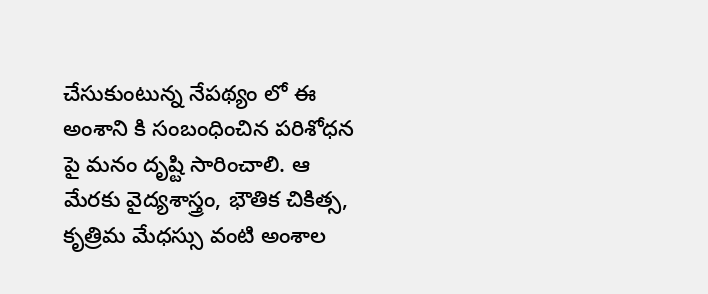చేసుకుంటున్న నేపథ్యం లో ఈ అంశాని కి సంబంధించిన పరిశోధన పై మనం దృష్టి సారించాలి. ఆ మేరకు వైద్యశాస్త్రం, భౌతిక చికిత్స, కృత్రిమ మేధస్సు వంటి అంశాల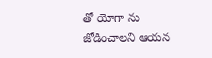తో యోగా ను జోడించాలని ఆయన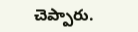చెప్పారు.